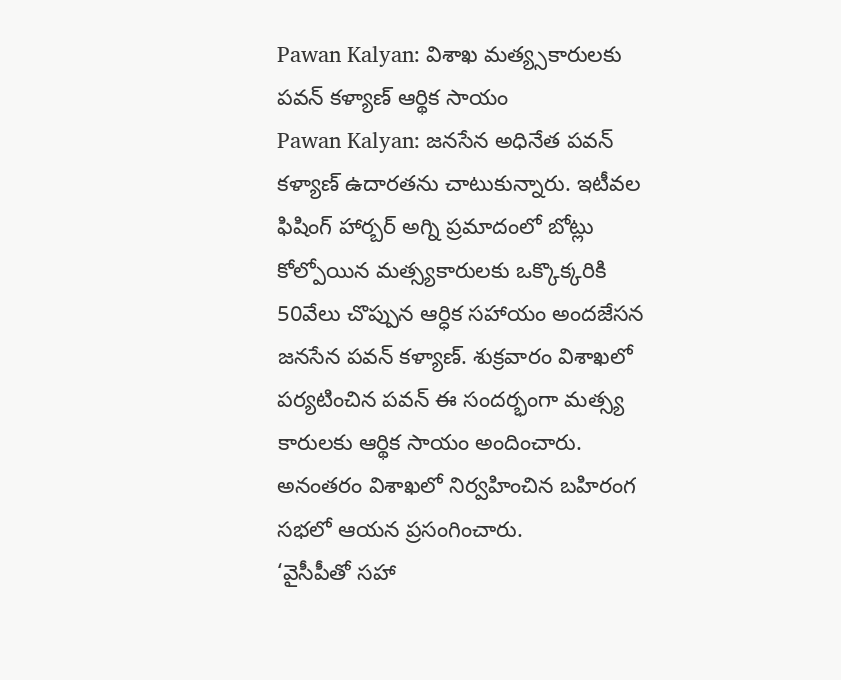Pawan Kalyan: విశాఖ మత్య్సకారులకు పవన్ కళ్యాణ్ ఆర్థిక సాయం
Pawan Kalyan: జనసేన అధినేత పవన్ కళ్యాణ్ ఉదారతను చాటుకున్నారు. ఇటీవల ఫిషింగ్ హార్బర్ అగ్ని ప్రమాదంలో బోట్లు కోల్పోయిన మత్స్యకారులకు ఒక్కొక్కరికి 50వేలు చొప్పున ఆర్ధిక సహాయం అందజేసన జనసేన పవన్ కళ్యాణ్. శుక్రవారం విశాఖలో పర్యటించిన పవన్ ఈ సందర్భంగా మత్స్య కారులకు ఆర్థిక సాయం అందించారు. అనంతరం విశాఖలో నిర్వహించిన బహిరంగ సభలో ఆయన ప్రసంగించారు.
‘వైసీపీతో సహా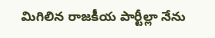మిగిలిన రాజకీయ పార్టీల్లా నేను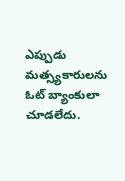ఎప్పుడు మత్స్యకారులను ఓట్ బ్యాంకులా చూడలేదు.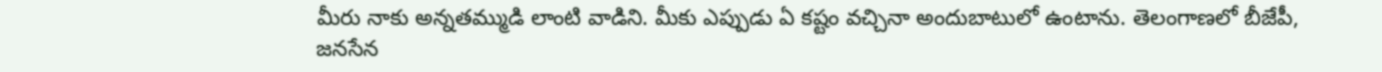మీరు నాకు అన్నతమ్ముడి లాంటి వాడిని. మీకు ఎప్పుడు ఏ కష్టం వచ్చినా అందుబాటులో ఉంటాను. తెలంగాణలో బీజేపీ, జనసేన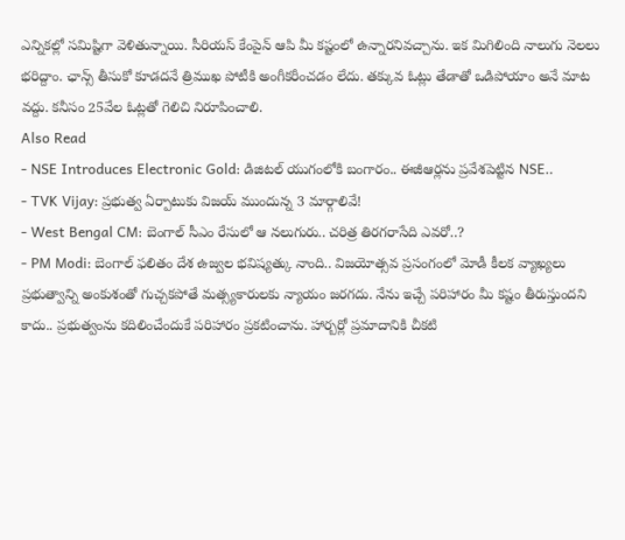ఎన్నికల్లో సమిష్టిగా వెళితున్నాయి. సీరియస్ కేంపైన్ ఆపి మీ కష్టంలో ఉన్నారనివచ్చాను. ఇక మిగిలింది నాలుగు నెలలు భరిద్దాం. ఛాన్స్ తీసుకో కూడదనే త్రిముఖ పోటీకి అంగీకరీంచడం లేదు. తక్కువ ఓట్లు తేడాతో ఒడిపోయాం అనే మాట వద్దు. కనీసం 25వేల ఓట్లతో గెలిచి నిరూపించాలి.
Also Read
- NSE Introduces Electronic Gold: డిజిటల్ యుగంలోకి బంగారం.. ఈజీఆర్లను ప్రవేశపెట్టిన NSE..
- TVK Vijay: ప్రభుత్వ ఏర్పాటుకు విజయ్ ముందున్న 3 మార్గాలివే!
- West Bengal CM: బెంగాల్ సీఎం రేసులో ఆ నలుగురు.. చరిత్ర తిరగరాసేది ఎవరో..?
- PM Modi: బెంగాల్ ఫలితం దేశ ఉజ్వల భవిష్యత్కు నాంది.. విజయోత్సవ ప్రసంగంలో మోడీ కీలక వ్యాఖ్యలు
ప్రభుత్వాన్ని అంకుశంతో గుచ్చకపోతే మత్స్యకారులకు న్యాయం జరగదు. నేను ఇచ్చే పరిహారం మీ కష్టం తీరుస్తుందని కాదు.. ప్రభుత్వంను కదిలించేందుకే పరిహారం ప్రకటించాను. హార్బర్లో ప్రమాదానికి చీకటి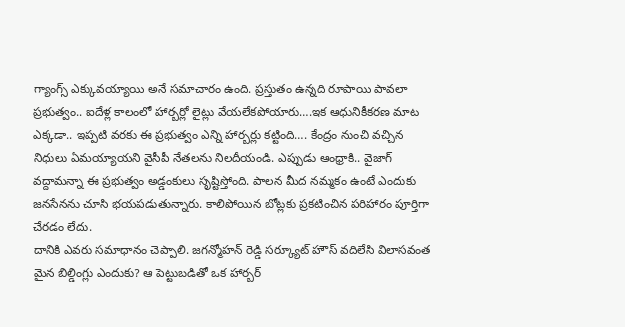గ్యాంగ్స్ ఎక్కువయ్యాయి అనే సమాచారం ఉంది. ప్రస్తుతం ఉన్నది రూపాయి పావలా ప్రభుత్వం.. ఐదేళ్ల కాలంలో హార్బర్లో లైట్లు వేయలేకపోయారు….ఇక ఆధునికీకరణ మాట ఎక్కడా.. ఇప్పటి వరకు ఈ ప్రభుత్వం ఎన్ని హార్బర్లు కట్టింది…. కేంద్రం నుంచి వచ్చిన నిధులు ఏమయ్యాయని వైసీపీ నేతలను నిలదీయండి. ఎప్పుడు ఆంధ్రాకి.. వైజాగ్ వద్దామన్నా ఈ ప్రభుత్వం అడ్డంకులు సృష్టిస్తోంది. పాలన మీద నమ్మకం ఉంటే ఎందుకు జనసేనను చూసి భయపడుతున్నారు. కాలిపోయిన బోట్లకు ప్రకటించిన పరిహారం పూర్తిగా చేరడం లేదు.
దానికి ఎవరు సమాధానం చెప్పాలి. జగన్మోహన్ రెడ్డి సర్క్యూట్ హౌస్ వదిలేసి విలాసవంత మైన బిల్డింగ్లు ఎందుకు? ఆ పెట్టుబడితో ఒక హార్బర్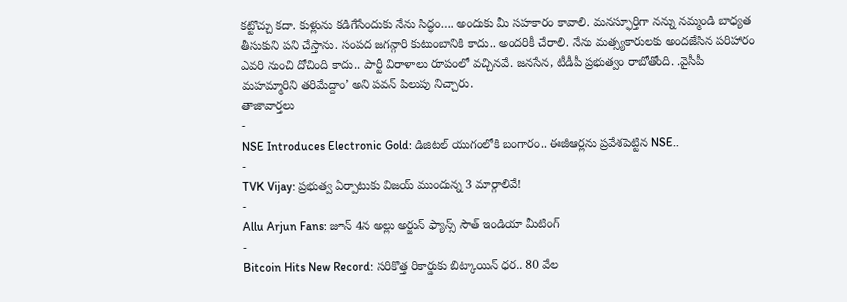కట్టొచ్చు కదా. కుళ్లును కడిగేసేందుకు నేను సిద్ధం…. అందుకు మీ సహకారం కావాలి. మనస్ఫూర్తిగా నన్ను నమ్మండి బాధ్యత తీసుకుని పని చేస్తాను. సంపద జగన్గారి కుటుంబానికి కాదు.. అందరికీ చేరాలి. నేను మత్స్యకారులకు అందజేసిన పరిహారం ఎవరి నుంచి దోచింది కాదు.. పార్టీ విరాళాలు రూపంలో వచ్చినవే. జనసేన, టీడీపీ ప్రభుత్వం రాబోతోంది. .వైసీపీ మహమ్మారిని తరిమేద్దాం’ అని పవన్ పిలుపు నిచ్చారు.
తాజావార్తలు
-
NSE Introduces Electronic Gold: డిజిటల్ యుగంలోకి బంగారం.. ఈజీఆర్లను ప్రవేశపెట్టిన NSE..
-
TVK Vijay: ప్రభుత్వ ఏర్పాటుకు విజయ్ ముందున్న 3 మార్గాలివే!
-
Allu Arjun Fans: జూన్ 4న అల్లు అర్జున్ ఫ్యాన్స్ సౌత్ ఇండియా మీటింగ్
-
Bitcoin Hits New Record: సరికొత్త రికార్డుకు బిట్కాయిన్ ధర.. 80 వేల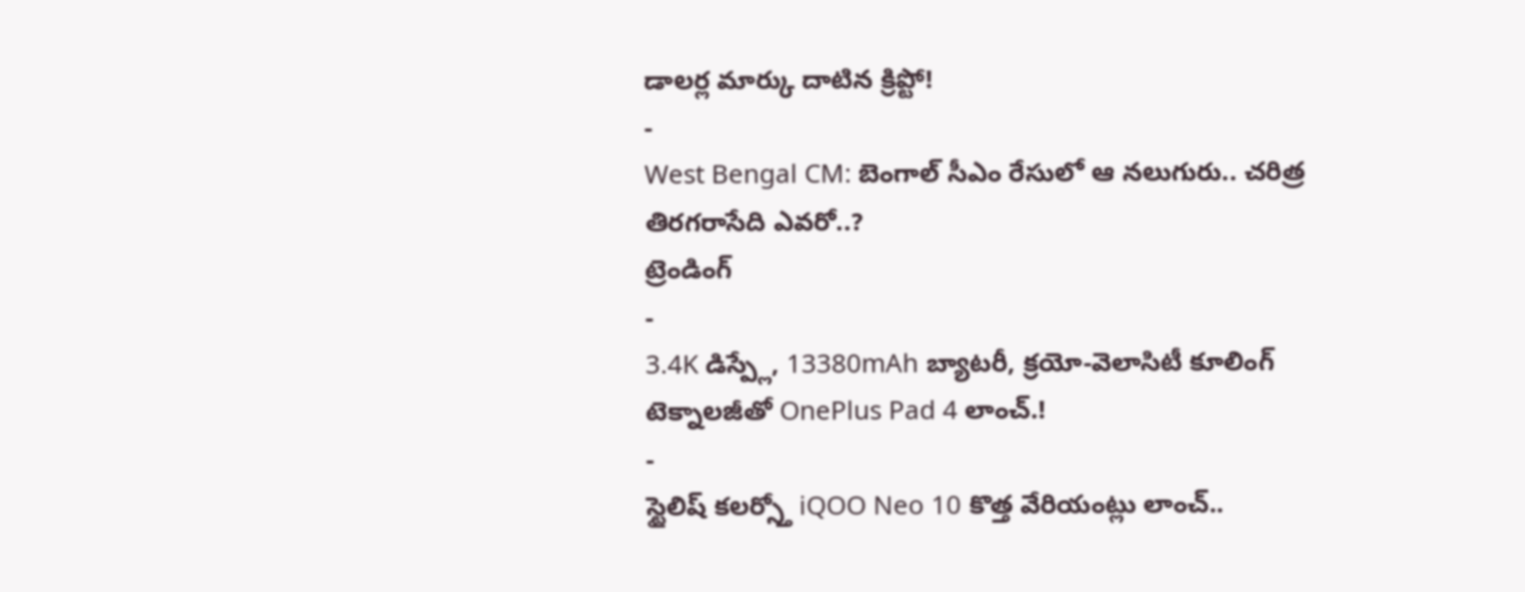డాలర్ల మార్కు దాటిన క్రిప్టో!
-
West Bengal CM: బెంగాల్ సీఎం రేసులో ఆ నలుగురు.. చరిత్ర తిరగరాసేది ఎవరో..?
ట్రెండింగ్
-
3.4K డిస్ప్లే, 13380mAh బ్యాటరీ, క్రయో-వెలాసిటీ కూలింగ్ టెక్నాలజీతో OnePlus Pad 4 లాంచ్.!
-
స్టైలిష్ కలర్స్తో iQOO Neo 10 కొత్త వేరియంట్లు లాంచ్..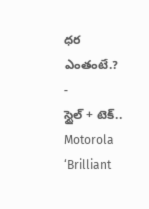ధర ఎంతంటే.?
-
స్టైల్ + టెక్.. Motorola ‘Brilliant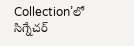Collection’లో సిగ్నేచర్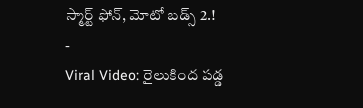స్మార్ట్ ఫోన్, మోటో బడ్స్ 2.!
-
Viral Video: రైలుకింద పడ్డ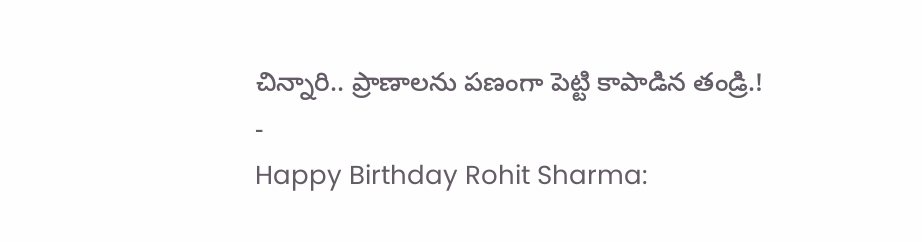చిన్నారి.. ప్రాణాలను పణంగా పెట్టి కాపాడిన తండ్రి.!
-
Happy Birthday Rohit Sharma: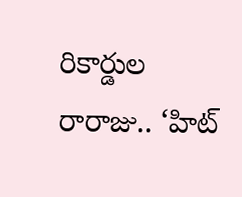రికార్డుల రారాజు.. ‘హిట్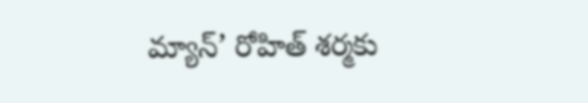మ్యాన్’ రోహిత్ శర్మకు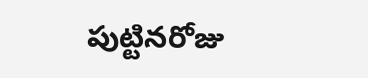పుట్టినరోజు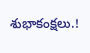శుభాకంక్షలు.!